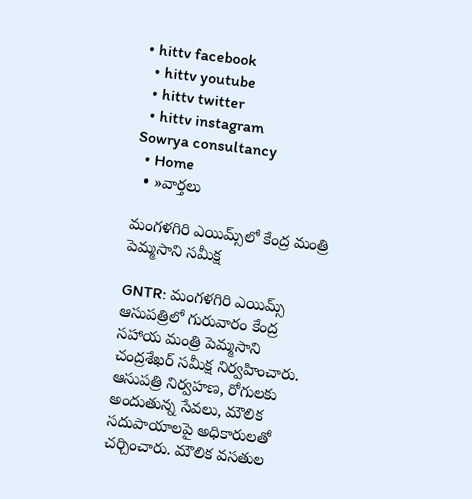• hittv facebook
  • hittv youtube
  • hittv twitter
  • hittv instagram
Sowrya consultancy
  • Home
  • »వార్తలు

మంగళగిరి ఎయిమ్స్‌లో కేంద్ర మంత్రి పెమ్మసాని సమీక్ష

GNTR: మంగళగిరి ఎయిమ్స్ ఆసుపత్రిలో గురువారం కేంద్ర సహాయ మంత్రి పెమ్మసాని చంద్రశేఖర్ సమీక్ష నిర్వహించారు. ఆసుపత్రి నిర్వహణ, రోగులకు అందుతున్న సేవలు, మౌలిక సదుపాయాలపై అధికారులతో చర్చించారు. మౌలిక వసతుల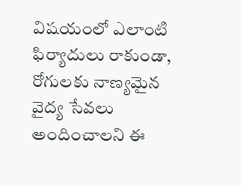విషయంలో ఎలాంటి ఫిర్యాదులు రాకుండా, రోగులకు నాణ్యమైన వైద్య సేవలు అందించాలని ఈ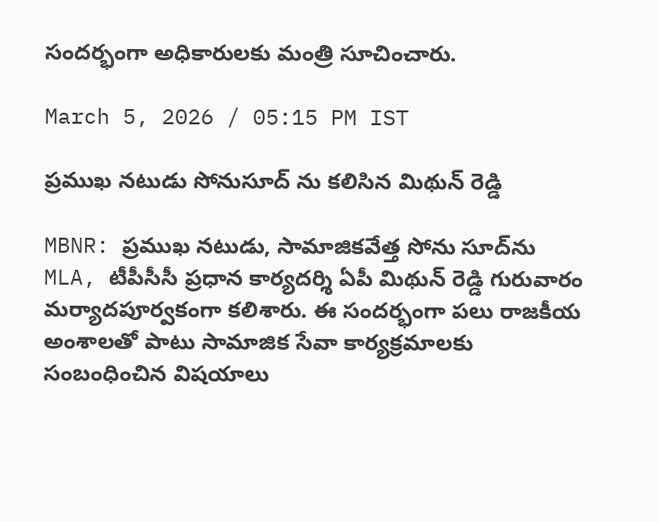సందర్భంగా అధికారులకు మంత్రి సూచించారు.

March 5, 2026 / 05:15 PM IST

ప్రముఖ నటుడు సోనుసూద్ ను కలిసిన మిథున్ రెడ్డి

MBNR: ప్రముఖ నటుడు, సామాజికవేత్త సోను సూద్‌ను MLA, టీపీసీసీ ప్రధాన కార్యదర్శి ఏపీ మిథున్ రెడ్డి గురువారం మర్యాదపూర్వకంగా కలిశారు. ఈ సందర్భంగా పలు రాజకీయ అంశాలతో పాటు సామాజిక సేవా కార్యక్రమాలకు సంబంధించిన విషయాలు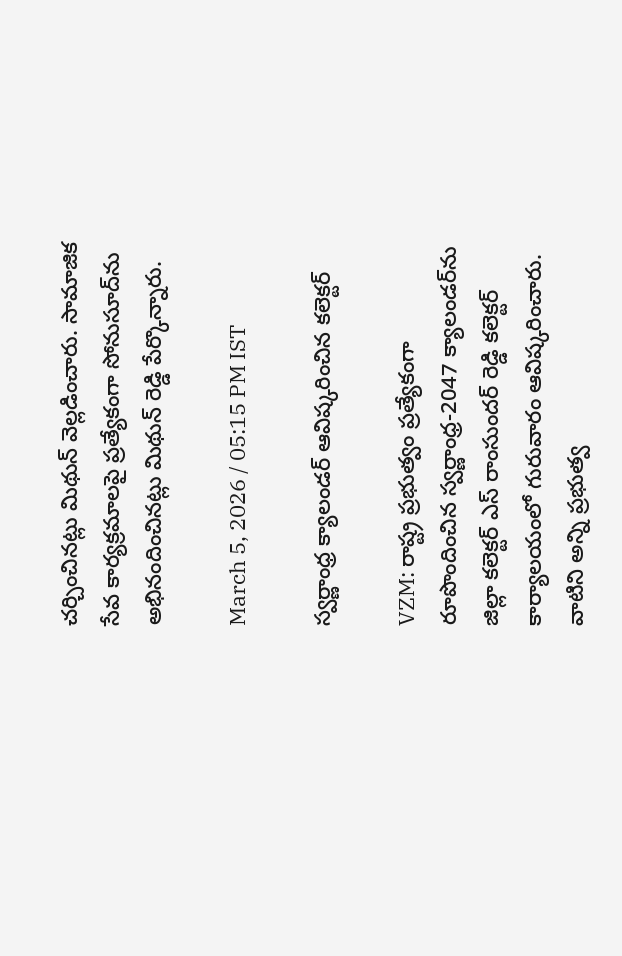చర్చించినట్లు మిథున్ వెల్లడించారు. సామాజిక సేవ కార్యక్రమాలపై ప్రత్యేకంగా సోనుసూద్‌ను అభినందించినట్లు మిథున్ రెడ్డి పేర్కొన్నారు.

March 5, 2026 / 05:15 PM IST

స్వర్ణాంధ్ర క్యాలండర్ ఆవిష్కరించిన కలెక్టర్

VZM: రాష్ట్ర ప్రభుత్వం ప్రత్యేకంగా రూపొందించిన స్వర్ణాంధ్ర-2047 క్యాలండర్‌ను జిల్లా కలెక్టర్ ఎస్ రాంసుందర్ రెడ్డి కలెక్టర్ కార్యాలయంలో గురువారం ఆవిష్కరించారు. వాటిని అన్ని ప్రభుత్వ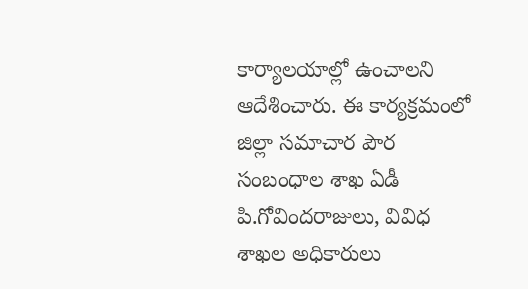కార్యాలయాల్లో ఉంచాలని ఆదేశించారు. ఈ కార్యక్రమంలో జిల్లా సమాచార పౌర సంబంధాల శాఖ ఏడీ పి.గోవిందరాజులు, వివిధ శాఖల అధికారులు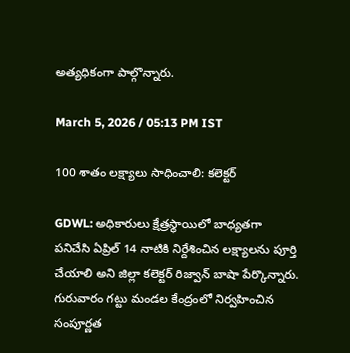అత్యధికంగా పాల్గొన్నారు.

March 5, 2026 / 05:13 PM IST

100 శాతం లక్ష్యాలు సాధించాలి: కలెక్టర్

GDWL: అధికారులు క్షేత్రస్థాయిలో బాధ్యతగా పనిచేసి ఏప్రిల్ 14 నాటికి నిర్దేశించిన లక్ష్యాలను పూర్తి చేయాలి అని జిల్లా కలెక్టర్ రిజ్వాన్ బాషా పేర్కొన్నారు. గురువారం గట్టు మండల కేంద్రంలో నిర్వహించిన సంపూర్ణత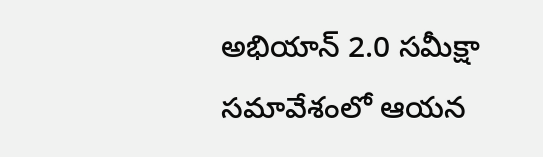అభియాన్ 2.0 సమీక్షా సమావేశంలో ఆయన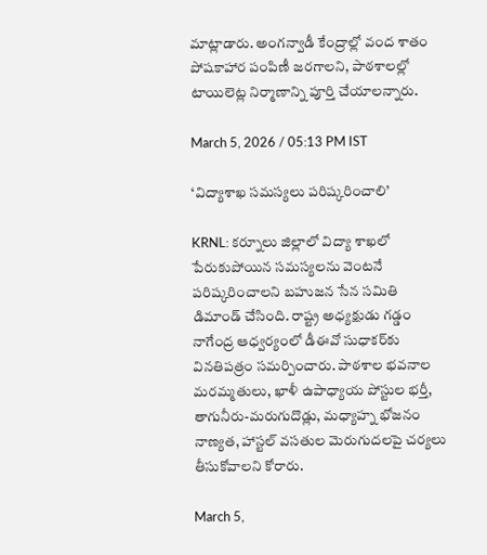మాట్లాడారు. అంగన్వాడీ కేంద్రాల్లో వంద శాతం పోషకాహార పంపిణీ జరగాలని, పాఠశాలల్లో టాయిలెట్ల నిర్మాణాన్ని పూర్తి చేయాలన్నారు.

March 5, 2026 / 05:13 PM IST

‘విద్యాశాఖ సమస్యలు పరిష్కరించాలి’

KRNL: కర్నూలు జిల్లాలో విద్యా శాఖలో పేరుకుపోయిన సమస్యలను వెంటనే పరిష్కరించాలని బహుజన సేన సమితి డిమాండ్ చేసింది. రాష్ట్ర అధ్యక్షుడు గడ్డం నాగేంద్ర ఆధ్వర్యంలో డీఈవో సుధాకర్‌కు వినతిపత్రం సమర్పించారు. పాఠశాల భవనాల మరమ్మతులు, ఖాళీ ఉపాధ్యాయ పోస్టుల భర్తీ, తాగునీరు-మరుగుదొడ్లు, మధ్యాహ్న భోజనం నాణ్యత, హాస్టల్ వసతుల మెరుగుదలపై చర్యలు తీసుకోవాలని కోరారు.

March 5,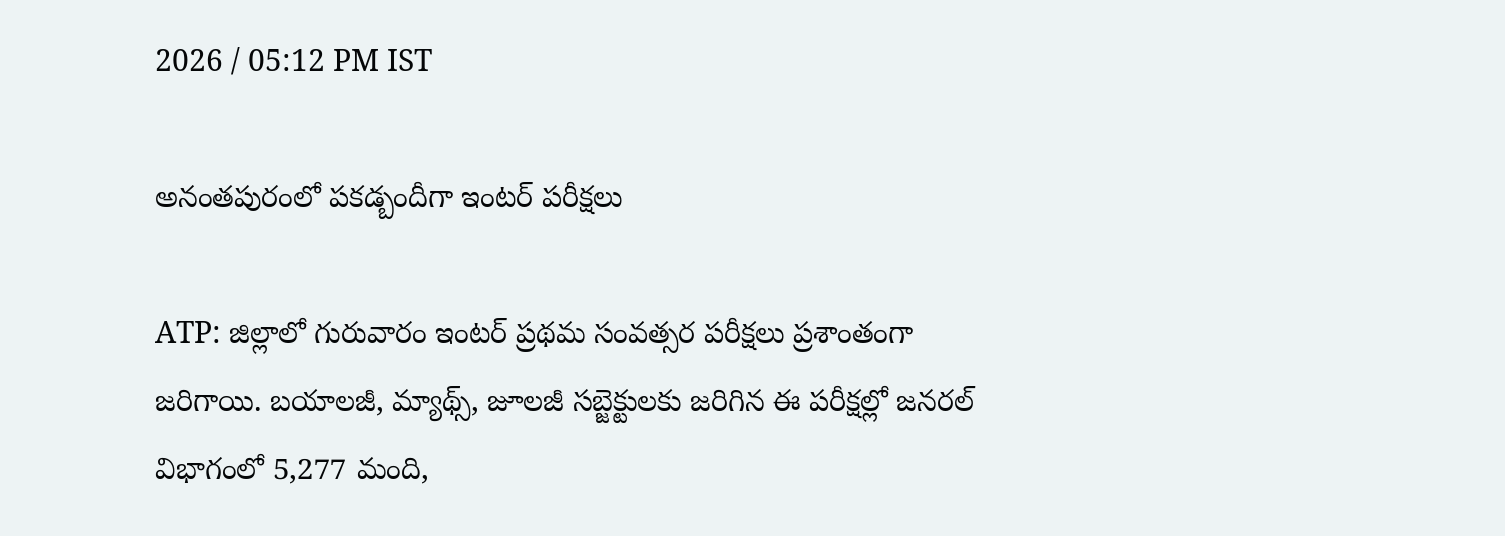2026 / 05:12 PM IST

అనంతపురంలో పకడ్బందీగా ఇంటర్ పరీక్షలు

ATP: జిల్లాలో గురువారం ఇంటర్ ప్రథమ సంవత్సర పరీక్షలు ప్రశాంతంగా జరిగాయి. బయాలజీ, మ్యాథ్స్, జూలజీ సబ్జెక్టులకు జరిగిన ఈ పరీక్షల్లో జనరల్ విభాగంలో 5,277 మంది,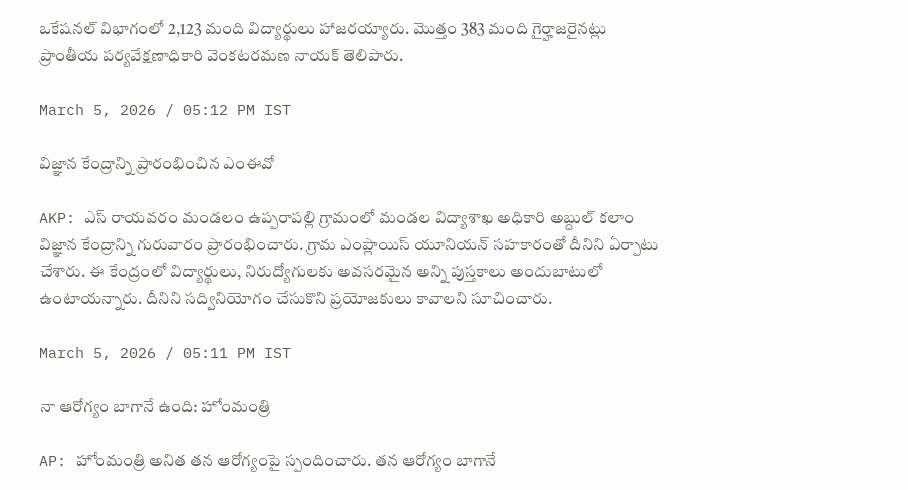ఒకేషనల్ విభాగంలో 2,123 మంది విద్యార్థులు హాజరయ్యారు. మొత్తం 383 మంది గైర్హాజరైనట్లు ప్రాంతీయ పర్యవేక్షణాధికారి వెంకటరమణ నాయక్ తెలిపారు.

March 5, 2026 / 05:12 PM IST

విజ్ఞాన కేంద్రాన్ని ప్రారంభించిన ఎంఈవో

AKP: ఎస్ రాయవరం మండలం ఉప్పరాపల్లి గ్రామంలో మండల విద్యాశాఖ అధికారి అబ్దుల్ కలాం విజ్ఞాన కేంద్రాన్ని గురువారం ప్రారంభించారు. గ్రామ ఎంప్లాయిస్ యూనియన్ సహకారంతో దీనిని ఏర్పాటు చేశారు. ఈ కేంద్రంలో విద్యార్థులు, నిరుద్యోగులకు అవసరమైన అన్ని పుస్తకాలు అందుబాటులో ఉంటాయన్నారు. దీనిని సద్వినియోగం చేసుకొని ప్రయోజకులు కావాలని సూచించారు.

March 5, 2026 / 05:11 PM IST

నా ఆరోగ్యం బాగానే ఉంది: హోంమంత్రి

AP: హోంమంత్రి అనిత తన ఆరోగ్యంపై స్పందించారు. తన ఆరోగ్యం బాగానే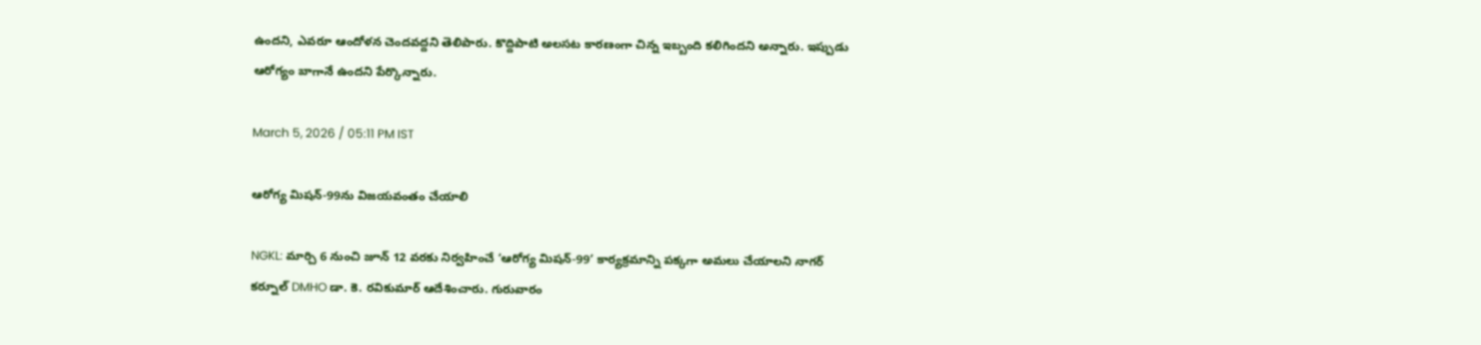ఉందని, ఎవరూ ఆందోళన చెందవద్దని తెలిపారు. కొద్దిపాటి అలసట కారణంగా చిన్న ఇబ్బంది కలిగిందని అన్నారు. ఇప్పుడు ఆరోగ్యం బాగానే ఉందని పేర్కొన్నారు.

March 5, 2026 / 05:11 PM IST

ఆరోగ్య మిషన్-99ను విజయవంతం చేయాలి

NGKL: మార్చి 6 నుంచి జూన్ 12 వరకు నిర్వహించే ‘ఆరోగ్య మిషన్-99’ కార్యక్రమాన్ని పక్కగా అమలు చేయాలని నాగర్ కర్నూల్ DMHO డా. కె. రవికుమార్ ఆదేశించారు. గురువారం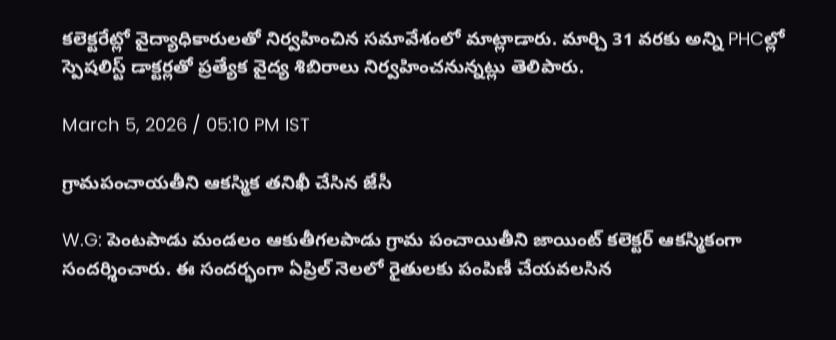కలెక్టరేట్లో వైద్యాధికారులతో నిర్వహించిన సమావేశంలో మాట్లాడారు. మార్చి 31 వరకు అన్ని PHCల్లో స్పెషలిస్ట్ డాక్టర్లతో ప్రత్యేక వైద్య శిబిరాలు నిర్వహించనున్నట్లు తెలిపారు.

March 5, 2026 / 05:10 PM IST

గ్రామపంచాయతీని ఆకస్మిక తనిఖీ చేసిన జేసీ

W.G: పెంటపాడు మండలం ఆకుతీగలపాడు గ్రామ పంచాయితీని జాయింట్ కలెక్టర్ ఆకస్మికంగా సందర్శించారు. ఈ సందర్భంగా ఏప్రిల్ నెలలో రైతులకు పంపిణీ చేయవలసిన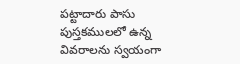పట్టాదారు పాసు పుస్తకములలో ఉన్న వివరాలను స్వయంగా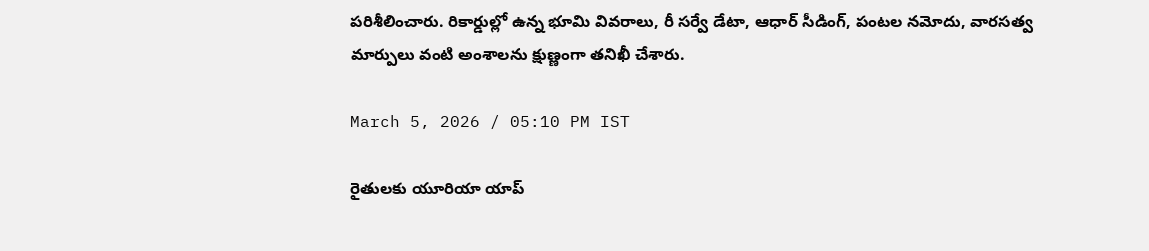పరిశీలించారు. రికార్డుల్లో ఉన్న భూమి వివరాలు, రీ సర్వే డేటా, ఆధార్ సీడింగ్, పంటల నమోదు, వారసత్వ మార్పులు వంటి అంశాలను క్షుణ్ణంగా తనిఖీ చేశారు.

March 5, 2026 / 05:10 PM IST

రైతులకు యూరియా యాప్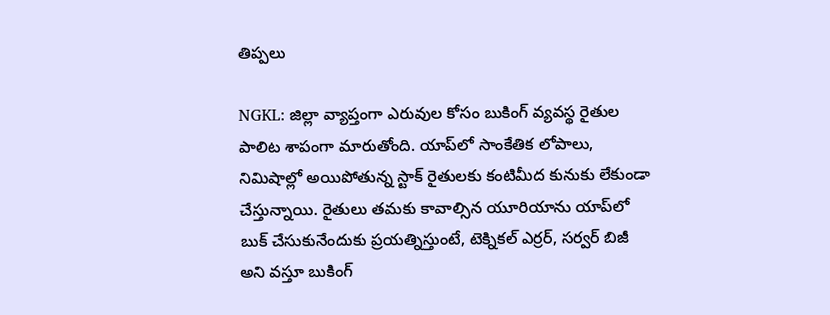తిప్పలు

NGKL: జిల్లా వ్యాప్తంగా ఎరువుల కోసం బుకింగ్ వ్యవస్థ రైతుల పాలిట శాపంగా మారుతోంది. యాప్‌లో సాంకేతిక లోపాలు, నిమిషాల్లో అయిపోతున్న స్టాక్ రైతులకు కంటిమీద కునుకు లేకుండా చేస్తున్నాయి. రైతులు తమకు కావాల్సిన యూరియాను యాప్‌లో బుక్ చేసుకునేందుకు ప్రయత్నిస్తుంటే, టెక్నికల్ ఎర్రర్, సర్వర్ బిజీ అని వస్తూ బుకింగ్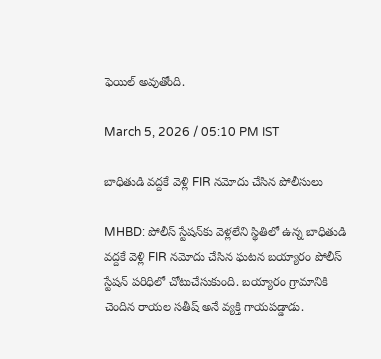ఫెయిల్ అవుతోంది.

March 5, 2026 / 05:10 PM IST

బాధితుడి వద్దకే వెళ్లి FIR నమోదు చేసిన పోలీసులు

MHBD: పోలీస్ స్టేషన్‌కు వెళ్లలేని స్థితిలో ఉన్న బాధితుడి వద్దకే వెళ్లి FIR నమోదు చేసిన ఘటన బయ్యారం పోలీస్ స్టేషన్ పరిధిలో చోటుచేసుకుంది. బయ్యారం గ్రామానికి చెందిన రాయల సతీష్ అనే వ్యక్తి గాయపడ్డాడు.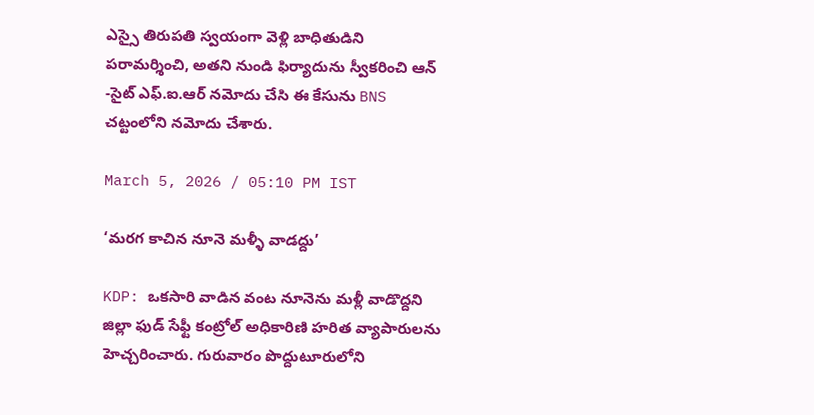ఎస్సై తిరుపతి స్వయంగా వెళ్లి బాధితుడిని పరామర్శించి, అతని నుండి ఫిర్యాదును స్వీకరించి ఆన్ -సైట్ ఎఫ్.ఐ.ఆర్ నమోదు చేసి ఈ కేసును BNS చట్టంలోని నమోదు చేశారు.

March 5, 2026 / 05:10 PM IST

‘మరగ కాచిన నూనె మళ్ళీ వాడద్దు’

KDP: ఒకసారి వాడిన వంట నూనెను మళ్లీ వాడొద్దని జిల్లా ఫుడ్ సేఫ్టీ కంట్రోల్ అధికారిణి హరిత వ్యాపారులను హెచ్చరించారు. గురువారం పొద్దుటూరులోని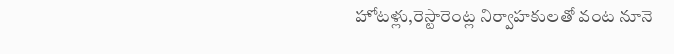హోటళ్లు,రెస్టారెంట్ల నిర్వాహకులతో వంట నూనె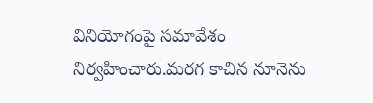వినియోగంపై సమావేశం నిర్వహించారు.మరగ కాచిన నూనెను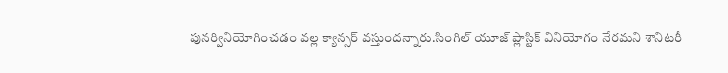పునర్వినియోగించడం వల్ల క్యాన్సర్ వస్తుందన్నారు.సింగిల్ యూజ్ ప్లాస్టిక్ వినియోగం నేరమని శానిటరీ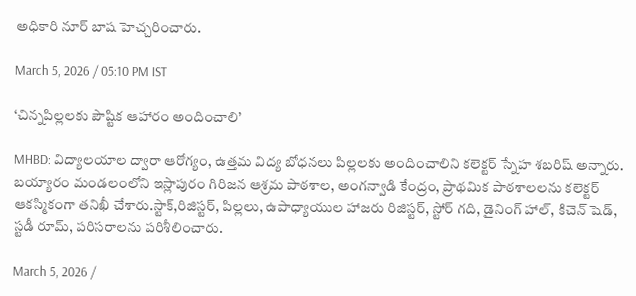అధికారి నూర్ బాష హెచ్చరించారు.

March 5, 2026 / 05:10 PM IST

‘చిన్నపిల్లలకు పౌష్టిక ఆహారం అందించాలి’

MHBD: విద్యాలయాల ద్వారా ఆరోగ్యం, ఉత్తమ విద్య బోధనలు పిల్లలకు అందించాలిని కలెక్టర్ స్నేహ శబరిష్ అన్నారు. బయ్యారం మండలంలోని ఇస్లాపురం గిరిజన ఆశ్రమ పాఠశాల, అంగన్వాడి కేంద్రం, ప్రాథమిక పాఠశాలలను కలెక్టర్ ఆకస్మికంగా తనిఖీ చేశారు.స్టాక్,రిజిస్టర్, పిల్లలు, ఉపాధ్యాయుల హాజరు రిజిస్టర్, స్టోర్ గది, డైనింగ్ హాల్, కిచెన్ షెడ్, స్టడీ రూమ్, పరిసరాలను పరిశీలించారు.

March 5, 2026 /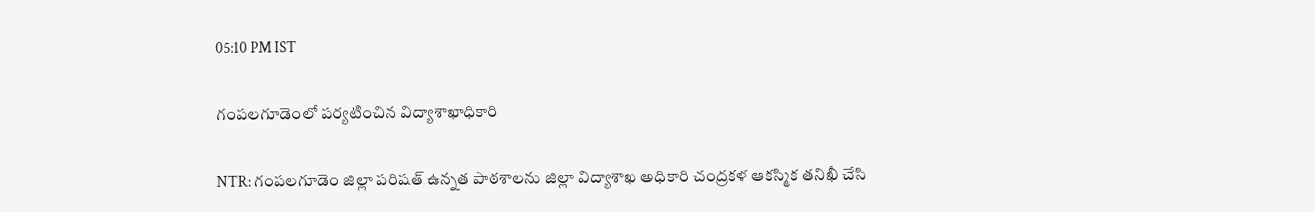05:10 PM IST

గంపలగూడెంలో పర్యటించిన విద్యాశాఖాధికారి

NTR: గంపలగూడెం జిల్లా పరిషత్ ఉన్నత పాఠశాలను జిల్లా విద్యాశాఖ అధికారి చంద్రకళ ఆకస్మిక తనిఖీ చేసి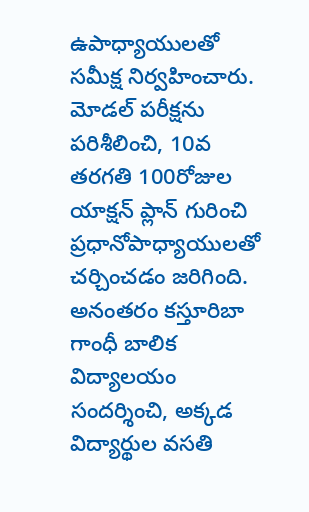ఉపాధ్యాయులతో సమీక్ష నిర్వహించారు. మోడల్ పరీక్షను పరిశీలించి, 10వ తరగతి 100రోజుల యాక్షన్ ప్లాన్ గురించి ప్రధానోపాధ్యాయులతో చర్చించడం జరిగింది. అనంతరం కస్తూరిబా గాంధీ బాలిక విద్యాలయం సందర్శించి, అక్కడ విద్యార్థుల వసతి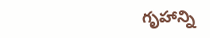గృహాన్ని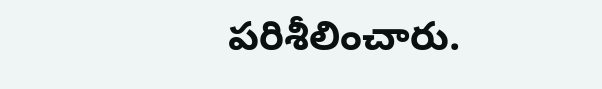పరిశీలించారు.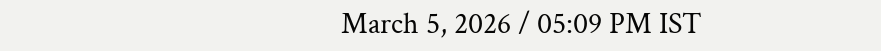March 5, 2026 / 05:09 PM IST